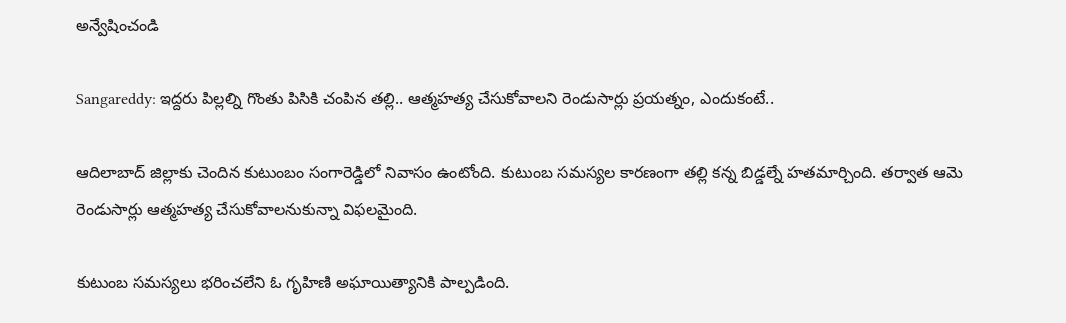అన్వేషించండి

Sangareddy: ఇద్దరు పిల్లల్ని గొంతు పిసికి చంపిన తల్లి.. ఆత్మహత్య చేసుకోవాలని రెండుసార్లు ప్రయత్నం, ఎందుకంటే..

ఆదిలాబాద్ జిల్లాకు చెందిన కుటుంబం సంగారెడ్డిలో నివాసం ఉంటోంది. కుటుంబ సమస్యల కారణంగా తల్లి కన్న బిడ్డల్నే హతమార్చింది. తర్వాత ఆమె రెండుసార్లు ఆత్మహత్య చేసుకోవాలనుకున్నా విఫలమైంది.

కుటుంబ సమస్యలు భరించలేని ఓ గృహిణి అఘాయిత్యానికి పాల్పడింది.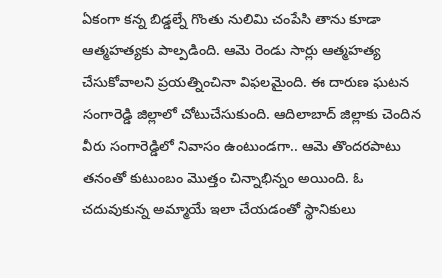ఏకంగా కన్న బిడ్డల్నే గొంతు నులిమి చంపేసి తాను కూడా ఆత్మహత్యకు పాల్పడింది. ఆమె రెండు సార్లు ఆత్మహత్య చేసుకోవాలని ప్రయత్నించినా విఫలమైంది. ఈ దారుణ ఘటన సంగారెడ్డి జిల్లాలో చోటుచేసుకుంది. ఆదిలాబాద్ జిల్లాకు చెందిన వీరు సంగారెడ్డిలో నివాసం ఉంటుండగా.. ఆమె తొందరపాటు తనంతో కుటుంబం మొత్తం చిన్నాభిన్నం అయింది. ఓ చదువుకున్న అమ్మాయే ఇలా చేయడంతో స్థానికులు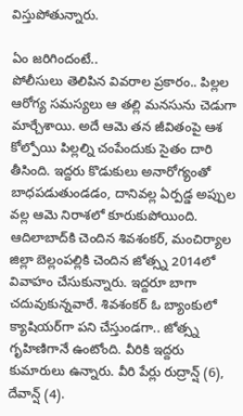విస్తుపోతున్నారు.

ఏం జరిగిందంటే..
పోలీసులు తెలిపిన వివరాల ప్రకారం.. పిల్లల ఆరోగ్య సమస్యలు ఆ తల్లి మనసును చెడుగా మార్చేశాయి. అదే ఆమె తన జీవితంపై ఆశ కోల్పోయి పిల్లల్ని చంపేందుకు సైతం దారి తీసింది. ఇద్దరు కొడుకులు అనారోగ్యంతో బాధపడుతుండడం, దానివల్ల ఏర్పడ్డ అప్పుల వల్ల ఆమె నిరాశలో కూరుకుపోయింది. ఆదిలాబాద్‌కి చెందిన శివశంకర్‌, మంచిర్యాల జిల్లా బెల్లంపల్లికి చెందిన జోత్స్న 2014లో వివాహం చేసుకున్నారు. ఇద్దరూ బాగా చదువుకున్నవారే. శివశంకర్‌ ఓ బ్యాంకులో క్యాషియర్‌‌గా పని చేస్తుండగా.. జోత్స్న గృహిణిగానే ఉంటోంది. వీరికి ఇద్దరు కుమారులు ఉన్నారు. వీరి పేర్లు రుద్రాన్ష్‌ (6), దేవాన్ష్‌ (4).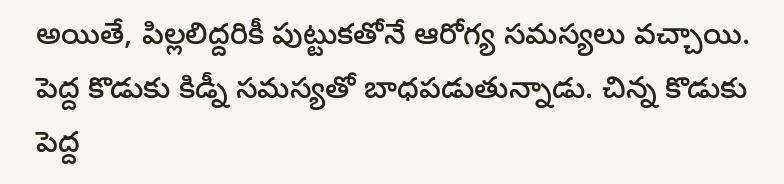అయితే, పిల్లలిద్దరికీ పుట్టుకతోనే ఆరోగ్య సమస్యలు వచ్చాయి. పెద్ద కొడుకు కిడ్నీ సమస్యతో బాధపడుతున్నాడు. చిన్న కొడుకు పెద్ద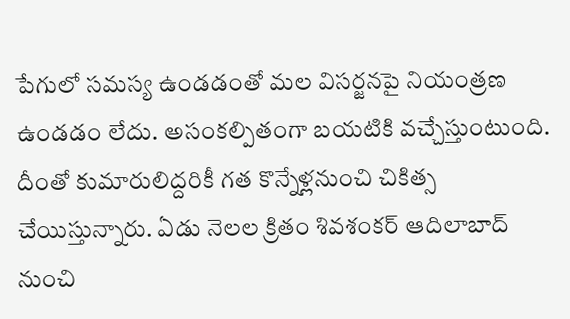పేగులో సమస్య ఉండడంతో మల విసర్జనపై నియంత్రణ ఉండడం లేదు. అసంకల్పితంగా బయటికి వచ్చేస్తుంటుంది. దీంతో కుమారులిద్దరికీ గత కొన్నేళ్లనుంచి చికిత్స చేయిస్తున్నారు. ఏడు నెలల క్రితం శివశంకర్‌ ఆదిలాబాద్ నుంచి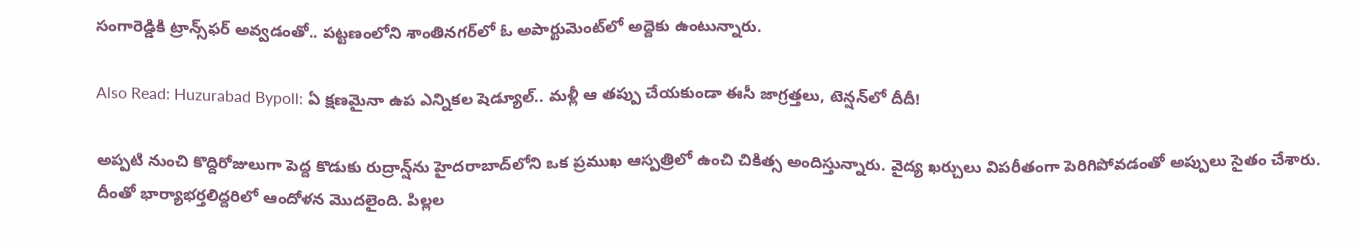సంగారెడ్డికి ట్రాన్స్‌ఫర్ అవ్వడంతో.. పట్టణంలోని శాంతినగర్‌లో ఓ అపార్టుమెంట్‌లో అద్దెకు ఉంటున్నారు.

Also Read: Huzurabad Bypoll: ఏ క్షణమైనా ఉప ఎన్నికల షెడ్యూల్.. మళ్లీ ఆ తప్పు చేయకుండా ఈసీ జాగ్రత్తలు, టెన్షన్‌లో దీదీ!

అప్పటి నుంచి కొద్దిరోజులుగా పెద్ద కొడుకు రుద్రాన్ష్‌ను హైదరాబాద్‌లోని ఒక ప్రముఖ ఆస్పత్రిలో ఉంచి చికిత్స అందిస్తున్నారు. వైద్య ఖర్చులు విపరీతంగా పెరిగిపోవడంతో అప్పులు సైతం చేశారు. దీంతో భార్యాభర్తలిద్దరిలో ఆందోళన మొదలైంది. పిల్లల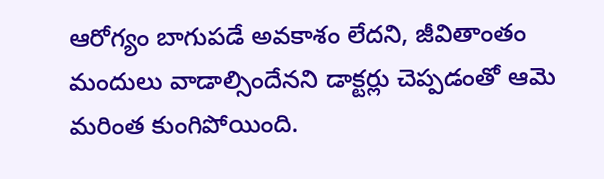ఆరోగ్యం బాగుపడే అవకాశం లేదని, జీవితాంతం మందులు వాడాల్సిందేనని డాక్టర్లు చెప్పడంతో ఆమె మరింత కుంగిపోయింది.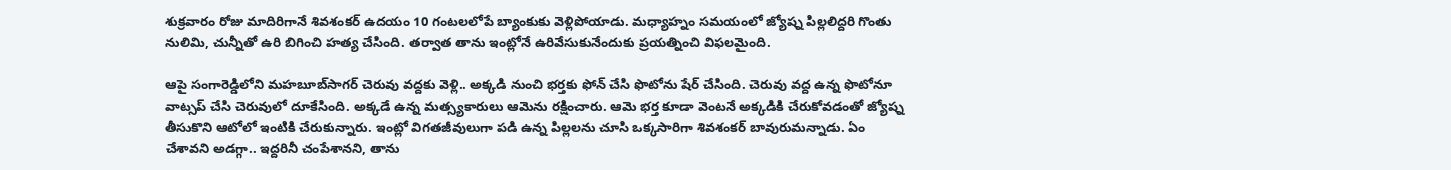శుక్రవారం రోజు మాదిరిగానే శివశంకర్‌ ఉదయం 10 గంటలలోపే బ్యాంకుకు వెళ్లిపోయాడు. మధ్యాహ్నం సమయంలో జ్యోష్న పిల్లలిద్దరి గొంతు నులిమి, చున్నీతో ఉరి బిగించి హత్య చేసింది. తర్వాత తాను ఇంట్లోనే ఉరివేసుకునేందుకు ప్రయత్నించి విఫలమైంది.

ఆపై సంగారెడ్డిలోని మహబూబ్‌సాగర్‌ చెరువు వద్దకు వెళ్లి.. అక్కడి నుంచి భర్తకు ఫోన్‌ చేసి ఫొటోను షేర్ చేసింది. చెరువు వద్ద ఉన్న ఫొటోనూ వాట్సప్‌ చేసి చెరువులో దూకేసింది. అక్కడే ఉన్న మత్స్యకారులు ఆమెను రక్షించారు. ఆమె భర్త కూడా వెంటనే అక్కడికి చేరుకోవడంతో జ్యోష్న తీసుకొని ఆటోలో ఇంటికి చేరుకున్నారు. ఇంట్లో విగతజీవులుగా పడి ఉన్న పిల్లలను చూసి ఒక్కసారిగా శివశంకర్‌ బావురుమన్నాడు. ఏం చేశావని అడగ్గా.. ఇద్దరినీ చంపేశానని, తాను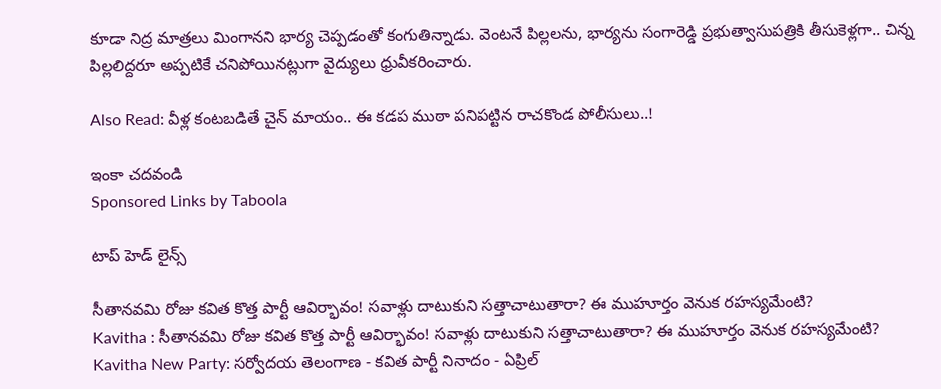కూడా నిద్ర మాత్రలు మింగానని భార్య చెప్పడంతో కంగుతిన్నాడు. వెంటనే పిల్లలను, భార్యను సంగారెడ్డి ప్రభుత్వాసుపత్రికి తీసుకెళ్లగా.. చిన్న పిల్లలిద్దరూ అప్పటికే చనిపోయినట్లుగా వైద్యులు ధ్రువీకరించారు.

Also Read: వీళ్ల కంటబడితే చైన్ మాయం.. ఈ కడప ముఠా పనిపట్టిన రాచకొండ పోలీసులు..!

ఇంకా చదవండి
Sponsored Links by Taboola

టాప్ హెడ్ లైన్స్

సీతానవమి రోజు కవిత కొత్త పార్టీ ఆవిర్భావం! సవాళ్లు దాటుకుని సత్తాచాటుతారా? ఈ ముహూర్తం వెనుక రహస్యమేంటి?
Kavitha : సీతానవమి రోజు కవిత కొత్త పార్టీ ఆవిర్భావం! సవాళ్లు దాటుకుని సత్తాచాటుతారా? ఈ ముహూర్తం వెనుక రహస్యమేంటి?
Kavitha New Party: సర్వోదయ తెలంగాణ - కవిత పార్టీ నినాదం - ఏప్రిల్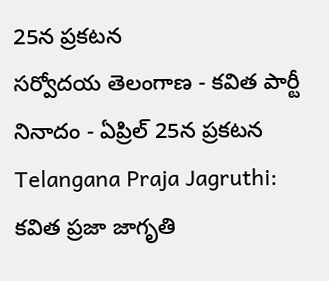25న ప్రకటన
సర్వోదయ తెలంగాణ - కవిత పార్టీ నినాదం - ఏప్రిల్ 25న ప్రకటన
Telangana Praja Jagruthi: కవిత ప్రజా జాగృతి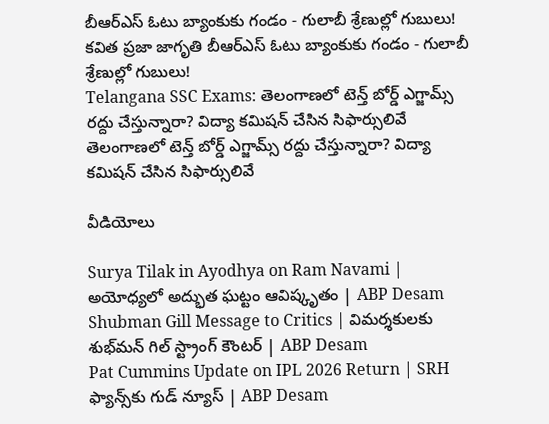బీఆర్ఎస్ ఓటు బ్యాంకుకు గండం - గులాబీ శ్రేణుల్లో గుబులు!
కవిత ప్రజా జాగృతి బీఆర్ఎస్ ఓటు బ్యాంకుకు గండం - గులాబీ శ్రేణుల్లో గుబులు!
Telangana SSC Exams: తెలంగాణలో టెన్త్ బోర్డ్ ఎగ్జామ్స్ రద్దు చేస్తున్నారా? విద్యా కమిషన్ చేసిన సిఫార్సులివే
తెలంగాణలో టెన్త్ బోర్డ్ ఎగ్జామ్స్ రద్దు చేస్తున్నారా? విద్యా కమిషన్ చేసిన సిఫార్సులివే

వీడియోలు

Surya Tilak in Ayodhya on Ram Navami | అయోధ్యలో అద్భుత ఘట్టం ఆవిష్కృతం | ABP Desam
Shubman Gill Message to Critics | విమర్శకులకు శుభ్‌మన్ గిల్ స్ట్రాంగ్ కౌంటర్ | ABP Desam
Pat Cummins Update on IPL 2026 Return | SRH ఫ్యాన్స్‌కు గుడ్ న్యూస్ | ABP Desam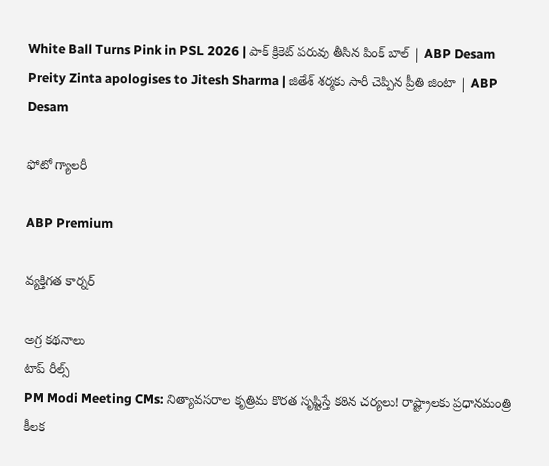White Ball Turns Pink in PSL 2026 | పాక్ క్రికెట్ పరువు తీసిన పింక్ బాల్ | ABP Desam
Preity Zinta apologises to Jitesh Sharma | జితేశ్‌ శర్మకు సారీ చెప్పిన ప్రీతి జింటా | ABP Desam

ఫోటో గ్యాలరీ

ABP Premium

వ్యక్తిగత కార్నర్

అగ్ర కథనాలు
టాప్ రీల్స్
PM Modi Meeting CMs: నిత్యావసరాల కృత్రిమ కొరత సృష్టిస్తే కఠిన చర్యలు! రాష్ట్రాలకు ప్రధానమంత్రి కీలక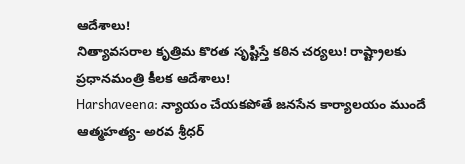ఆదేశాలు!
నిత్యావసరాల కృత్రిమ కొరత సృష్టిస్తే కఠిన చర్యలు! రాష్ట్రాలకు ప్రధానమంత్రి కీలక ఆదేశాలు!
Harshaveena: న్యాయం చేయకపోతే జనసేన కార్యాలయం ముందే ఆత్మహత్య- అరవ శ్రీధర్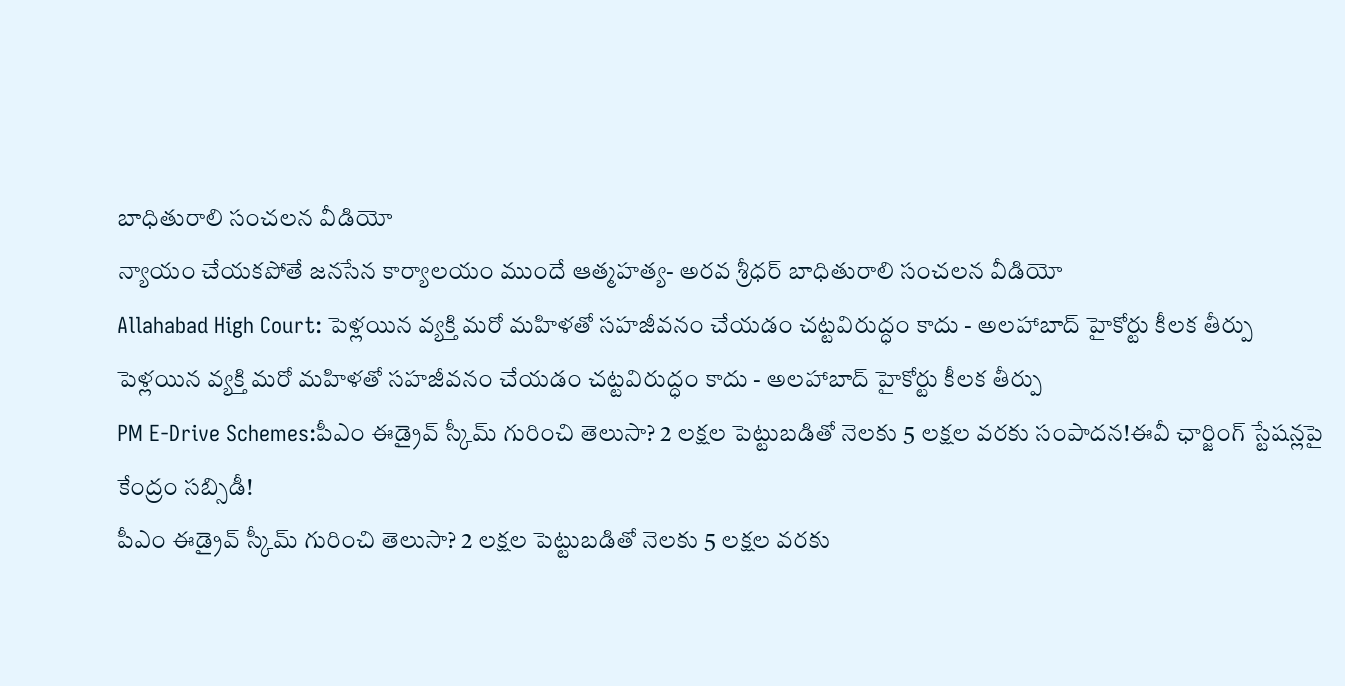బాధితురాలి సంచలన వీడియో
న్యాయం చేయకపోతే జనసేన కార్యాలయం ముందే ఆత్మహత్య- అరవ శ్రీధర్ బాధితురాలి సంచలన వీడియో
Allahabad High Court: పెళ్లయిన వ్యక్తి మరో మహిళతో సహజీవనం చేయడం చట్టవిరుద్ధం కాదు - అలహాబాద్ హైకోర్టు కీలక తీర్పు
పెళ్లయిన వ్యక్తి మరో మహిళతో సహజీవనం చేయడం చట్టవిరుద్ధం కాదు - అలహాబాద్ హైకోర్టు కీలక తీర్పు
PM E-Drive Schemes:పీఎం ఈడ్రైవ్ స్కీమ్‌ గురించి తెలుసా? 2 లక్షల పెట్టుబడితో నెలకు 5 లక్షల వరకు సంపాదన!ఈవీ ఛార్జింగ్ స్టేషన్లపై కేంద్రం సబ్సిడీ!
పీఎం ఈడ్రైవ్ స్కీమ్‌ గురించి తెలుసా? 2 లక్షల పెట్టుబడితో నెలకు 5 లక్షల వరకు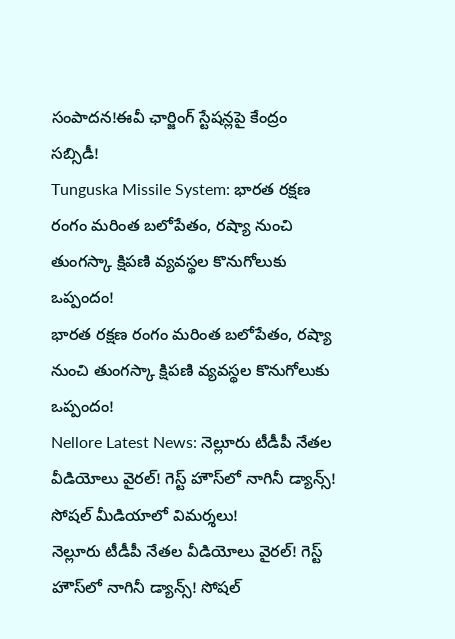సంపాదన!ఈవీ ఛార్జింగ్ స్టేషన్లపై కేంద్రం సబ్సిడీ!
Tunguska Missile System: భారత రక్షణ రంగం మరింత బలోపేతం, రష్యా నుంచి తుంగస్కా క్షిపణి వ్యవస్థల కొనుగోలుకు ఒప్పందం!
భారత రక్షణ రంగం మరింత బలోపేతం, రష్యా నుంచి తుంగస్కా క్షిపణి వ్యవస్థల కొనుగోలుకు ఒప్పందం!
Nellore Latest News: నెల్లూరు టీడీపీ నేతల వీడియోలు వైరల్‌! గెస్ట్‌ హౌస్‌లో నాగినీ డ్యాన్స్‌! సోషల్ మీడియాలో విమర్శలు!
నెల్లూరు టీడీపీ నేతల వీడియోలు వైరల్‌! గెస్ట్‌ హౌస్‌లో నాగినీ డ్యాన్స్‌! సోషల్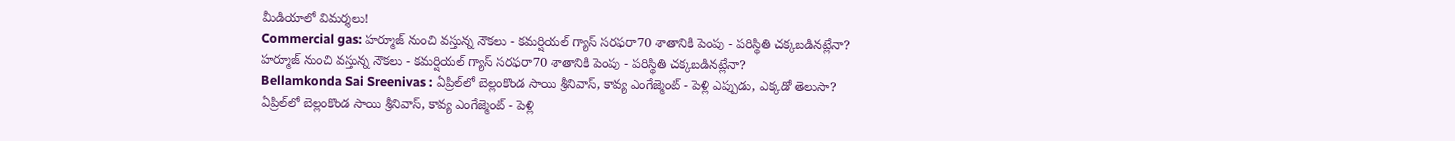మీడియాలో విమర్శలు!
Commercial gas: హర్మూజ్ నుంచి వస్తున్న నౌకలు - కమర్షియల్ గ్యాస్ సరఫరా70 శాతానికి పెంపు - పరిస్థితి చక్కబడినట్లేనా?
హర్మూజ్ నుంచి వస్తున్న నౌకలు - కమర్షియల్ గ్యాస్ సరఫరా70 శాతానికి పెంపు - పరిస్థితి చక్కబడినట్లేనా?
Bellamkonda Sai Sreenivas : ఏప్రిల్‌లో బెల్లంకొండ సాయి శ్రీనివాస్, కావ్య ఎంగేజ్మెంట్ - పెళ్లి ఎప్పుడు, ఎక్కడో తెలుసా?
ఏప్రిల్‌లో బెల్లంకొండ సాయి శ్రీనివాస్, కావ్య ఎంగేజ్మెంట్ - పెళ్లి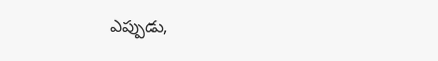ఎప్పుడు,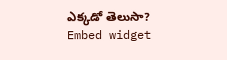ఎక్కడో తెలుసా?
Embed widget